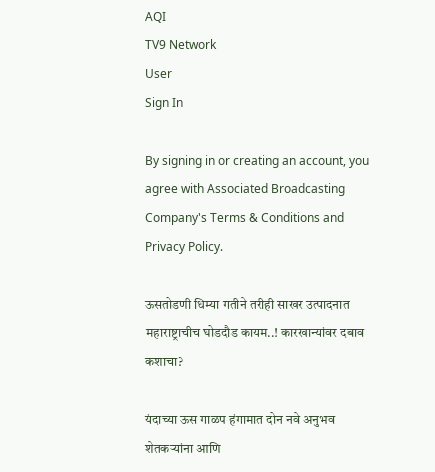AQI
TV9 Network
User
Sign In

By signing in or creating an account, you agree with Associated Broadcasting Company's Terms & Conditions and Privacy Policy.

ऊसतोडणी धिम्या गतीने तरीही साखर उत्पादनात महाराष्ट्राचीच घोडदौड कायम..! कारखान्यांवर दबाव कशाचा?

यंदाच्या ऊस गाळप हंगामात दोन नवे अनुभव शेतकऱ्यांना आणि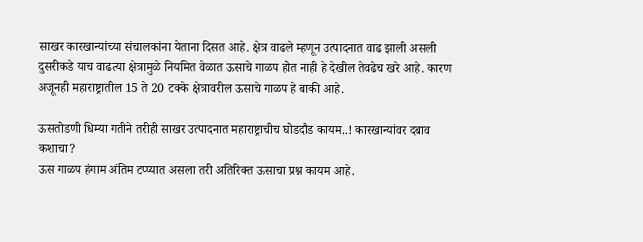साखर कारखान्यांच्या संचालकांना येताना दिसत आहे. क्षेत्र वाढले म्हणून उत्पादनात वाढ झाली असली दुसरीकडे याच वाढत्या क्षेत्रामुळे नियमित वेळात ऊसाचे गाळप होत नाही हे देखील तेवढेच खरे आहे. कारण अजूनही महाराष्ट्रातील 15 ते 20 टक्के क्षेत्रावरील ऊसाचे गाळप हे बाकी आहे.

ऊसतोडणी धिम्या गतीने तरीही साखर उत्पादनात महाराष्ट्राचीच घोडदौड कायम..! कारखान्यांवर दबाव कशाचा?
ऊस गाळप हंगाम अंतिम टप्प्यात असला तरी अतिरिक्त ऊसाचा प्रश्न कायम आहे.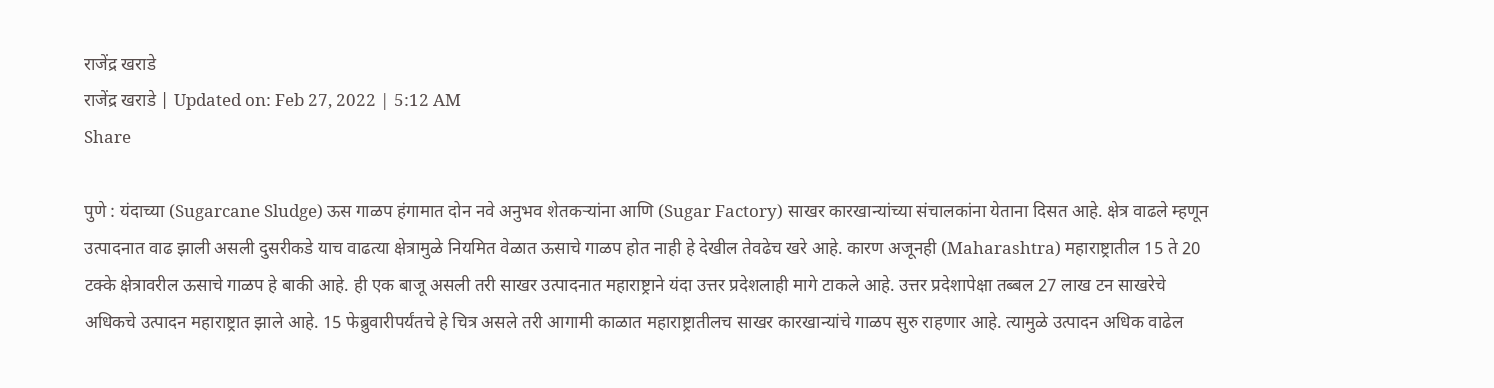राजेंद्र खराडे
राजेंद्र खराडे | Updated on: Feb 27, 2022 | 5:12 AM
Share

पुणे : यंदाच्या (Sugarcane Sludge) ऊस गाळप हंगामात दोन नवे अनुभव शेतकऱ्यांना आणि (Sugar Factory) साखर कारखान्यांच्या संचालकांना येताना दिसत आहे. क्षेत्र वाढले म्हणून उत्पादनात वाढ झाली असली दुसरीकडे याच वाढत्या क्षेत्रामुळे नियमित वेळात ऊसाचे गाळप होत नाही हे देखील तेवढेच खरे आहे. कारण अजूनही (Maharashtra) महाराष्ट्रातील 15 ते 20 टक्के क्षेत्रावरील ऊसाचे गाळप हे बाकी आहे. ही एक बाजू असली तरी साखर उत्पादनात महाराष्ट्राने यंदा उत्तर प्रदेशलाही मागे टाकले आहे. उत्तर प्रदेशापेक्षा तब्बल 27 लाख टन साखरेचे अधिकचे उत्पादन महाराष्ट्रात झाले आहे. 15 फेब्रुवारीपर्यंतचे हे चित्र असले तरी आगामी काळात महाराष्ट्रातीलच साखर कारखान्यांचे गाळप सुरु राहणार आहे. त्यामुळे उत्पादन अधिक वाढेल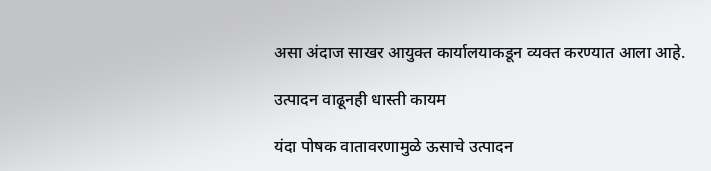असा अंदाज साखर आयुक्त कार्यालयाकडून व्यक्त करण्यात आला आहे.

उत्पादन वाढूनही धास्ती कायम

यंदा पोषक वातावरणामुळे ऊसाचे उत्पादन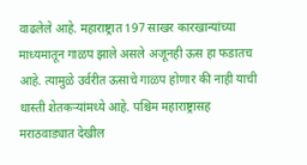वाढलेले आहे. महाराष्ट्रात 197 साखर कारखान्यांच्या माध्यमातून गाळप झाले असले अजूनही ऊस हा फडातच आहे. त्यामुळे उर्वरीत ऊसाचे गाळप होणार की नाही याची धास्ती शेतकऱ्यांमध्ये आहे. पश्चिम महाराष्ट्रासह मराठवाड्यात देखील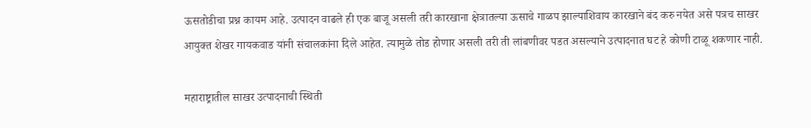ऊसतोडीचा प्रश्न कायम आहे. उत्पादन वाढले ही एक बाजू असली तरी कारखाना क्षेत्रातल्या ऊसाचे गाळप झाल्याशिवाय कारखाने बंद करु नयेत असे पत्रच साखर आयुक्त शेखर गायकवाड यांनी संचालकांना दिले आहेत. त्यामुळे तोड होणार असली तरी ती लांबणीवर पडत असल्याने उत्पादनात घट हे कोणी टाळू शकणार नाही.

महाराष्ट्रातील साखर उत्पादनाची स्थिती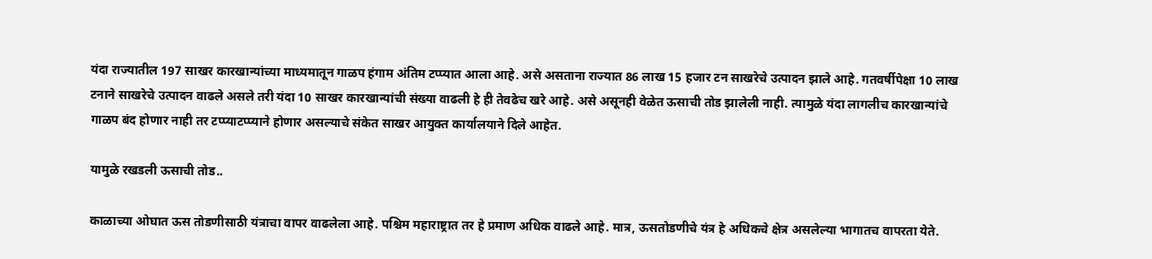यंदा राज्यातील 197 साखर कारखान्यांच्या माध्यमातून गाळप हंगाम अंतिम टप्प्यात आला आहे. असे असताना राज्यात 86 लाख 15 हजार टन साखरेचे उत्पादन झाले आहे. गतवर्षीपेक्षा 10 लाख टनाने साखरेचे उत्पादन वाढले असले तरी यंदा 10 साखर कारखान्यांची संख्या वाढली हे ही तेवढेच खरे आहे. असे असूनही वेळेत ऊसाची तोड झालेली नाही. त्यामुळे यंदा लागलीच कारखान्यांचे गाळप बंद होणार नाही तर टप्प्याटप्प्याने होणार असल्याचे संकेत साखर आयुक्त कार्यालयाने दिले आहेत.

यामुळे रखडली ऊसाची तोड..

काळाच्या ओघात ऊस तोडणीसाठी यंत्राचा वापर वाढलेला आहे. पश्चिम महाराष्ट्रात तर हे प्रमाण अधिक वाढले आहे. मात्र, ऊसतोडणीचे यंत्र हे अधिकचे क्षेत्र असलेल्या भागातच वापरता येते.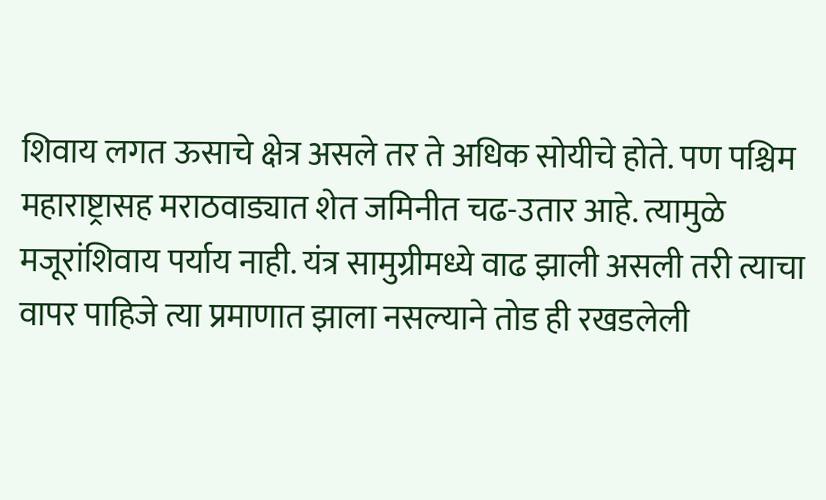शिवाय लगत ऊसाचे क्षेत्र असले तर ते अधिक सोयीचे होते. पण पश्चिम महाराष्ट्रासह मराठवाड्यात शेत जमिनीत चढ-उतार आहे. त्यामुळे मजूरांशिवाय पर्याय नाही. यंत्र सामुग्रीमध्ये वाढ झाली असली तरी त्याचा वापर पाहिजे त्या प्रमाणात झाला नसल्याने तोड ही रखडलेली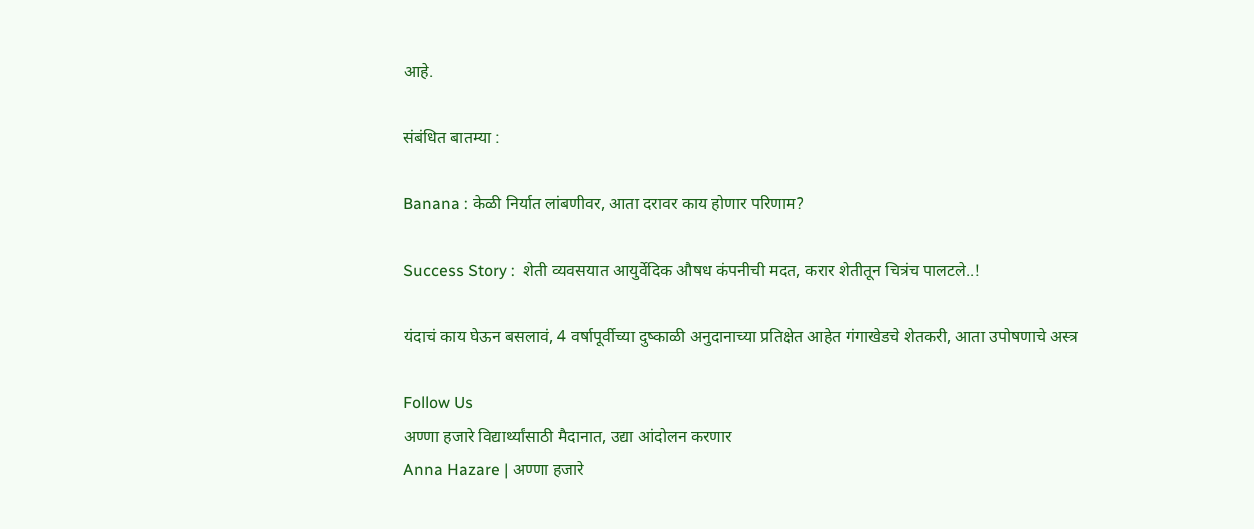आहे.

संबंधित बातम्या :

Banana : केळी निर्यात लांबणीवर, आता दरावर काय होणार परिणाम?

Success Story :  शेती व्यवसयात आयुर्वेदिक औषध कंपनीची मदत, करार शेतीतून चित्रंच पालटले..!

यंदाचं काय घेऊन बसलावं, 4 वर्षापूर्वीच्या दुष्काळी अनुदानाच्या प्रतिक्षेत आहेत गंगाखेडचे शेतकरी, आता उपोषणाचे अस्त्र

Follow Us
अण्णा हजारे विद्यार्थ्यांसाठी मैदानात, उद्या आंदोलन करणार
Anna Hazare | अण्णा हजारे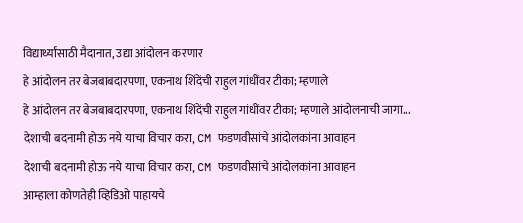विद्यार्थ्यांसाठी मैदानात, उद्या आंदोलन करणार
हे आंदोलन तर बेजबाबदारपणा, एकनाथ शिंदेंची राहुल गांधींवर टीका; म्हणाले
हे आंदोलन तर बेजबाबदारपणा, एकनाथ शिंदेंची राहुल गांधींवर टीका; म्हणाले आंदोलनाची जागा...
देशाची बदनामी होऊ नये याचा विचार करा, CM फडणवीसांचे आंदोलकांना आवाहन
देशाची बदनामी होऊ नये याचा विचार करा, CM फडणवीसांचे आंदोलकांना आवाहन
आम्हाला कोणतेही व्हिडिओ पाहायचे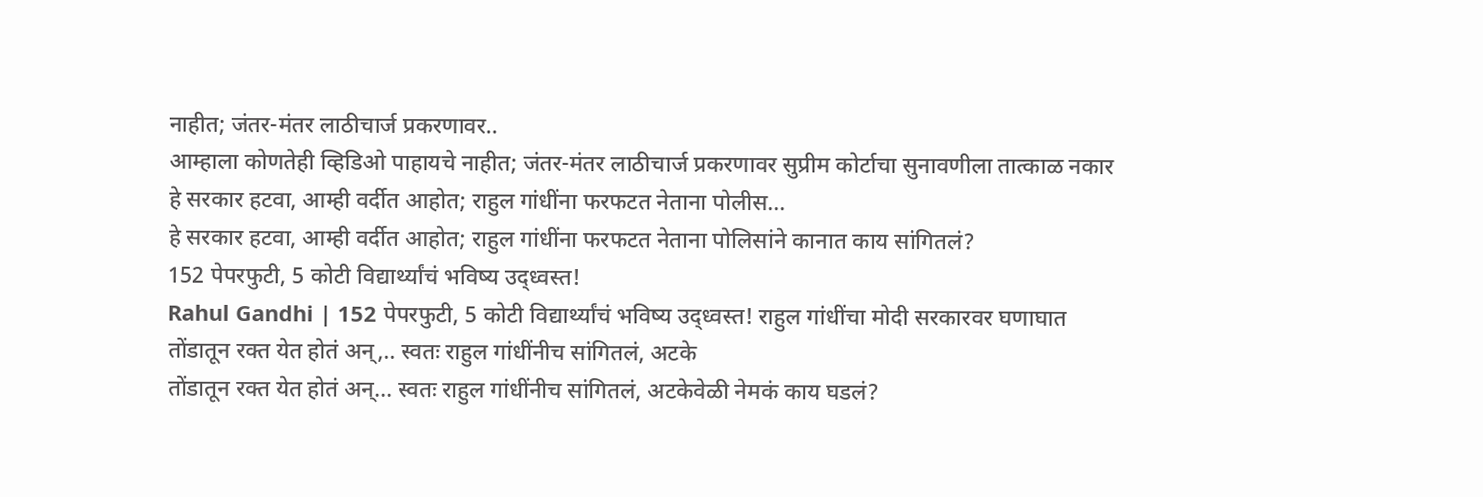नाहीत; जंतर-मंतर लाठीचार्ज प्रकरणावर..
आम्हाला कोणतेही व्हिडिओ पाहायचे नाहीत; जंतर-मंतर लाठीचार्ज प्रकरणावर सुप्रीम कोर्टाचा सुनावणीला तात्काळ नकार
हे सरकार हटवा, आम्ही वर्दीत आहोत; राहुल गांधींना फरफटत नेताना पोलीस...
हे सरकार हटवा, आम्ही वर्दीत आहोत; राहुल गांधींना फरफटत नेताना पोलिसांने कानात काय सांगितलं?
152 पेपरफुटी, 5 कोटी विद्यार्थ्यांचं भविष्य उद्ध्वस्त!
Rahul Gandhi | 152 पेपरफुटी, 5 कोटी विद्यार्थ्यांचं भविष्य उद्ध्वस्त! राहुल गांधींचा मोदी सरकारवर घणाघात
तोंडातून रक्त येत होतं अन्,.. स्वतः राहुल गांधींनीच सांगितलं, अटके
तोंडातून रक्त येत होतं अन्... स्वतः राहुल गांधींनीच सांगितलं, अटकेवेळी नेमकं काय घडलं?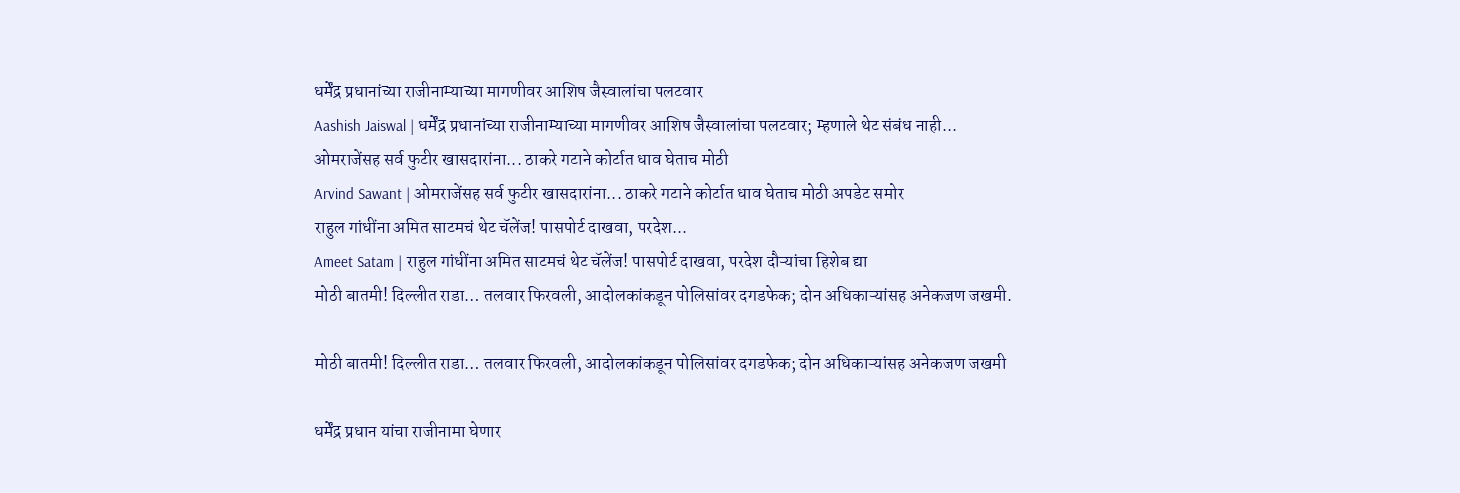धर्मेंद्र प्रधानांच्या राजीनाम्याच्या मागणीवर आशिष जैस्वालांचा पलटवार
Aashish Jaiswal | धर्मेंद्र प्रधानांच्या राजीनाम्याच्या मागणीवर आशिष जैस्वालांचा पलटवार; म्हणाले थेट संबंध नाही...
ओमराजेंसह सर्व फुटीर खासदारांना... ठाकरे गटाने कोर्टात धाव घेताच मोठी
Arvind Sawant | ओमराजेंसह सर्व फुटीर खासदारांना... ठाकरे गटाने कोर्टात धाव घेताच मोठी अपडेट समोर
राहुल गांधींना अमित साटमचं थेट चॅलेंज! पासपोर्ट दाखवा, परदेश...
Ameet Satam | राहुल गांधींना अमित साटमचं थेट चॅलेंज! पासपोर्ट दाखवा, परदेश दौऱ्यांचा हिशेब द्या
मोठी बातमी! दिल्लीत राडा… तलवार फिरवली, आदोलकांकडून पोलिसांवर दगडफेक; दोन अधिकाऱ्यांसह अनेकजण जखमी.

मोठी बातमी! दिल्लीत राडा… तलवार फिरवली, आदोलकांकडून पोलिसांवर दगडफेक; दोन अधिकाऱ्यांसह अनेकजण जखमी

धर्मेंद्र प्रधान यांचा राजीनामा घेणार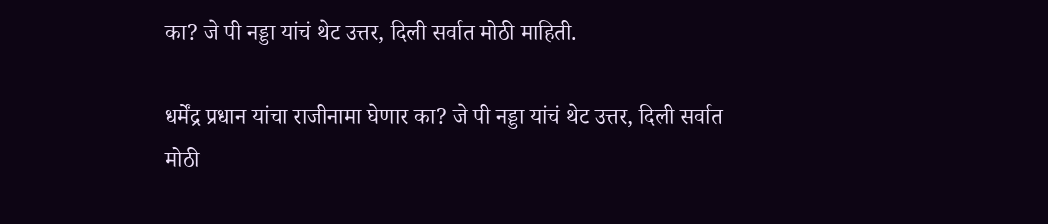का? जे पी नड्डा यांचं थेट उत्तर, दिली सर्वात मोठी माहिती.

धर्मेंद्र प्रधान यांचा राजीनामा घेणार का? जे पी नड्डा यांचं थेट उत्तर, दिली सर्वात मोठी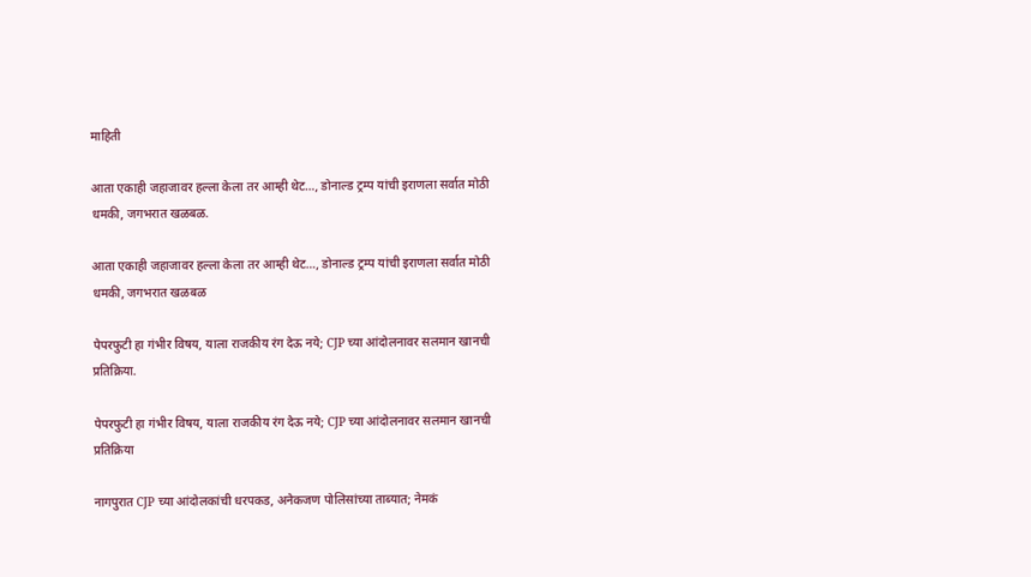माहिती

आता एकाही जहाजावर हल्ला केला तर आम्ही थेट…, डोनाल्ड ट्रम्प यांची इराणला सर्वात मोठी धमकी, जगभरात खळबळ.

आता एकाही जहाजावर हल्ला केला तर आम्ही थेट…, डोनाल्ड ट्रम्प यांची इराणला सर्वात मोठी धमकी, जगभरात खळबळ

पेपरफुटी हा गंभीर विषय, याला राजकीय रंग देऊ नये; CJP च्या आंदोलनावर सलमान खानची प्रतिक्रिया.

पेपरफुटी हा गंभीर विषय, याला राजकीय रंग देऊ नये; CJP च्या आंदोलनावर सलमान खानची प्रतिक्रिया

नागपुरात CJP च्या आंदोलकांची धरपकड, अनेकजण पोलिसांच्या ताब्यात; नेमकं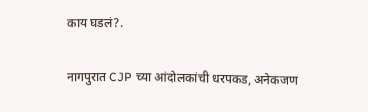काय घडलं?.

नागपुरात CJP च्या आंदोलकांची धरपकड, अनेकजण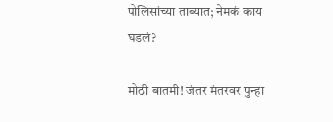पोलिसांच्या ताब्यात; नेमकं काय घडलं?

मोठी बातमी! जंतर मंतरवर पुन्हा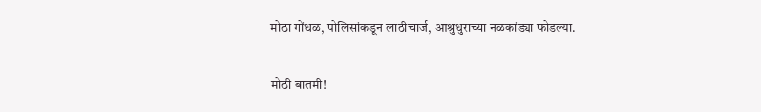मोठा गोंधळ, पोलिसांकडून लाठीचार्ज, आश्रुधुराच्या नळकांड्या फोडल्या.

मोठी बातमी!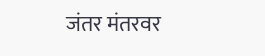जंतर मंतरवर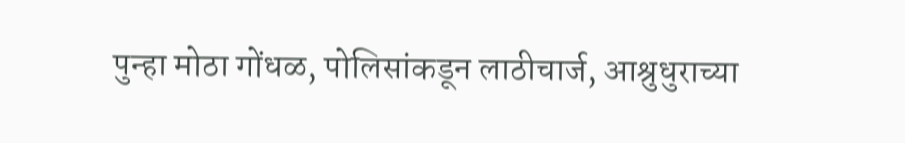पुन्हा मोठा गोंधळ, पोलिसांकडून लाठीचार्ज, आश्रुधुराच्या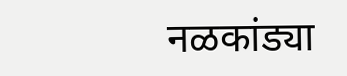नळकांड्या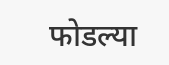फोडल्या